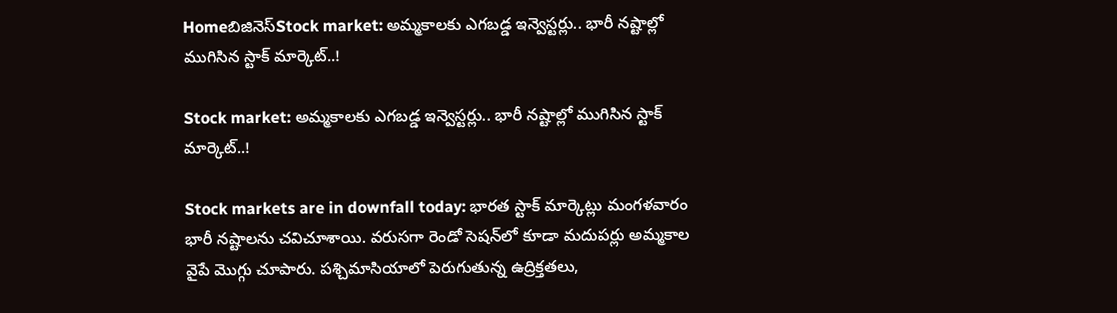Homeబిజినెస్Stock market: అమ్మకాలకు ఎగబడ్డ ఇన్వెస్టర్లు.. భారీ నష్టాల్లో ముగిసిన స్టాక్‌ మార్కెట్‌..!

Stock market: అమ్మకాలకు ఎగబడ్డ ఇన్వెస్టర్లు.. భారీ నష్టాల్లో ముగిసిన స్టాక్‌ మార్కెట్‌..!

Stock markets are in downfall today: భారత స్టాక్ మార్కెట్లు మంగళవారం భారీ నష్టాలను చవిచూశాయి. వరుసగా రెండో సెషన్‌లో కూడా మదుపర్లు అమ్మకాల వైపే మొగ్గు చూపారు. పశ్చిమాసియాలో పెరుగుతున్న ఉద్రిక్తతలు,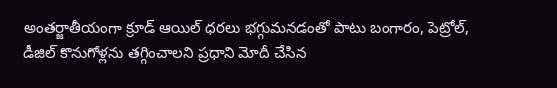అంతర్జాతీయంగా క్రూడ్ ఆయిల్ ధరలు భగ్గుమనడంతో పాటు బంగారం, పెట్రోల్‌, డీజిల్‌ కొనుగోళ్లను తగ్గించాలని ప్రధాని మోదీ చేసిన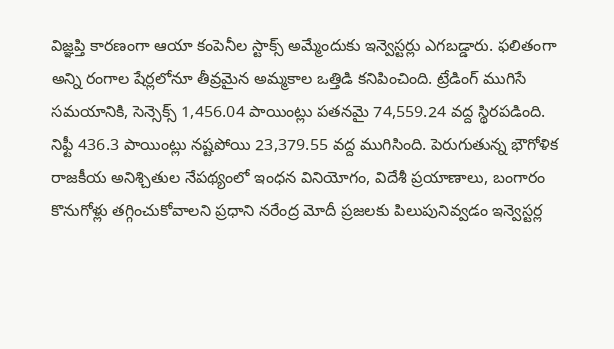విజ్ఞప్తి కారణంగా ఆయా కంపెనీల స్టాక్స్‌ అమ్మేందుకు ఇన్వెస్టర్లు ఎగబడ్డారు. ఫలితంగా అన్ని రంగాల షేర్లలోనూ తీవ్రమైన అమ్మకాల ఒత్తిడి కనిపించింది. ట్రేడింగ్ ముగిసే సమయానికి, సెన్సెక్స్ 1,456.04 పాయింట్లు పతనమై 74,559.24 వద్ద స్థిరపడింది. నిఫ్టీ 436.3 పాయింట్లు నష్టపోయి 23,379.55 వద్ద ముగిసింది. పెరుగుతున్న భౌగోళిక రాజకీయ అనిశ్చితుల నేపథ్యంలో ఇంధన వినియోగం, విదేశీ ప్రయాణాలు, బంగారం కొనుగోళ్లు తగ్గించుకోవాలని ప్రధాని నరేంద్ర మోదీ ప్రజలకు పిలుపునివ్వడం ఇన్వెస్టర్ల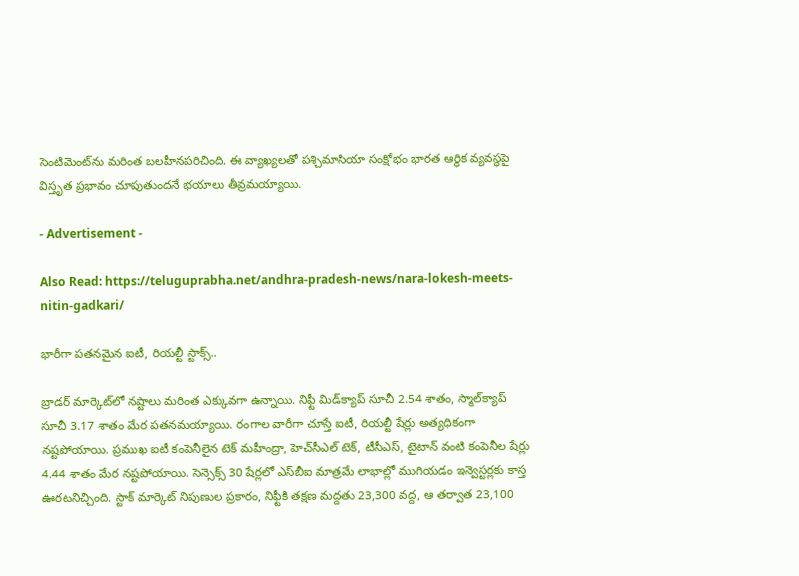సెంటిమెంట్‌ను మరింత బలహీనపరిచింది. ఈ వ్యాఖ్యలతో పశ్చిమాసియా సంక్షోభం భారత ఆర్థిక వ్యవస్థపై విస్తృత ప్రభావం చూపుతుందనే భయాలు తీవ్రమయ్యాయి.

- Advertisement -

Also Read: https://teluguprabha.net/andhra-pradesh-news/nara-lokesh-meets-nitin-gadkari/

భారీగా పతనమైన ఐటీ, రియల్టీ స్టాక్స్‌..

బ్రాడర్ మార్కెట్‌లో నష్టాలు మరింత ఎక్కువగా ఉన్నాయి. నిఫ్టీ మిడ్‌క్యాప్ సూచీ 2.54 శాతం, స్మాల్‌క్యాప్ సూచీ 3.17 శాతం మేర పతనమయ్యాయి. రంగాల వారీగా చూస్తే ఐటీ, రియల్టీ షేర్లు అత్యధికంగా నష్టపోయాయి. ప్రముఖ ఐటీ కంపెనీలైన టెక్ మహీంద్రా, హెచ్‌సీఎల్ టెక్, టీసీఎస్, టైటాన్ వంటి కంపెనీల షేర్లు 4.44 శాతం మేర నష్టపోయాయి. సెన్సెక్స్ 30 షేర్లలో ఎస్‌బీఐ మాత్రమే లాభాల్లో ముగియడం ఇన్వెస్టర్లకు కాస్త ఊరటనిచ్చింది. స్టాక్‌ మార్కెట్‌ నిపుణుల ప్రకారం, నిఫ్టీకి తక్షణ మద్దతు 23,300 వద్ద, ఆ తర్వాత 23,100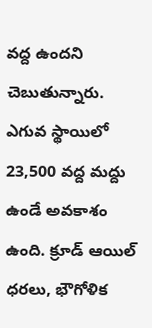వద్ద ఉందని చెబుతున్నారు. ఎగువ స్థాయిలో 23,500 వద్ద మద్దు ఉండే అవకాశం ఉంది. క్రూడ్ ఆయిల్ ధరలు, భౌగోళిక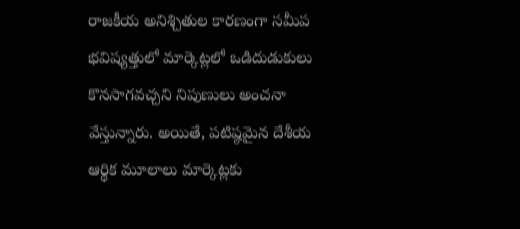రాజకీయ అనిశ్చితుల కారణంగా సమీప భవిష్యత్తులో మార్కెట్లలో ఒడిదుడుకులు కొనసాగవచ్చని నిపుణులు అంచనా వేస్తున్నారు. అయితే, పటిష్ఠమైన దేశీయ ఆర్థిక మూలాలు మార్కెట్లకు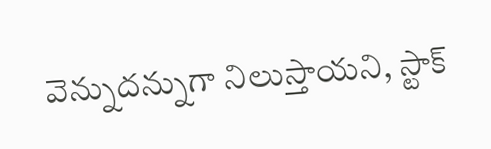వెన్నుదన్నుగా నిలుస్తాయని, స్టాక్‌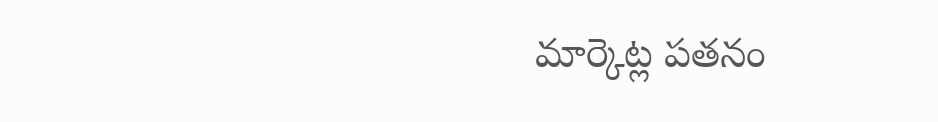మార్కెట్ల పతనం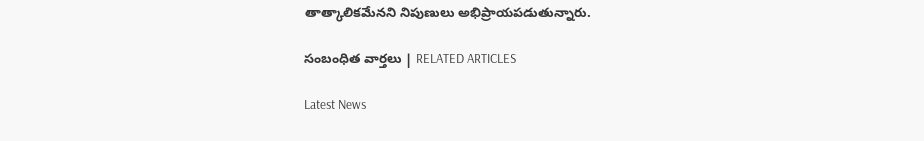తాత్కాలికమేనని నిపుణులు అభిప్రాయపడుతున్నారు.

సంబంధిత వార్తలు | RELATED ARTICLES

Latest News